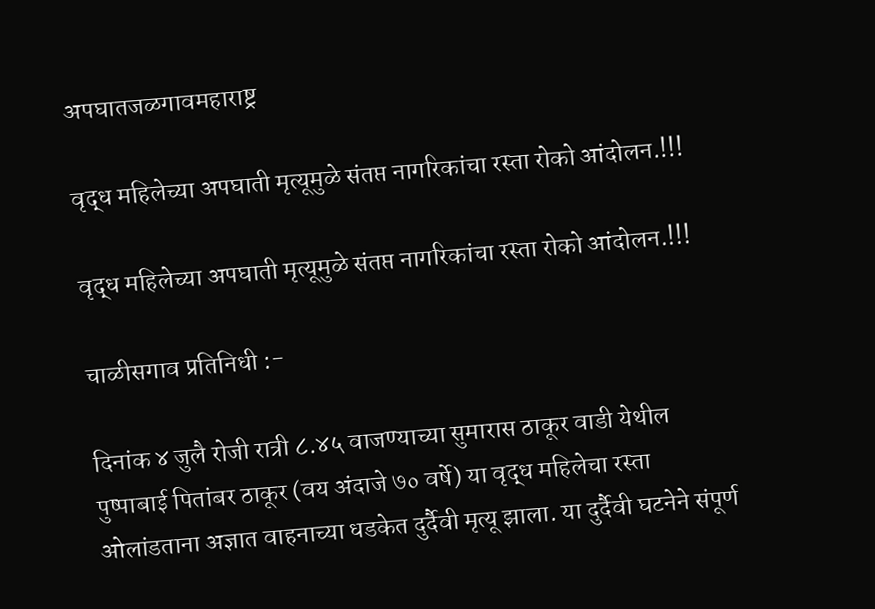अपघातजळगावमहाराष्ट्र

वृद्ध महिलेच्या अपघाती मृत्यूमुळे संतप्त नागरिकांचा रस्ता रोको आंदोलन.!!!

वृद्ध महिलेच्या अपघाती मृत्यूमुळे संतप्त नागरिकांचा रस्ता रोको आंदोलन.!!!

चाळीसगाव प्रतिनिधी :-

दिनांक ४ जुलै रोजी रात्री ८.४५ वाजण्याच्या सुमारास ठाकूर वाडी येथील पुष्पाबाई पितांबर ठाकूर (वय अंदाजे ७० वर्षे) या वृद्ध महिलेचा रस्ता ओलांडताना अज्ञात वाहनाच्या धडकेत दुर्दैवी मृत्यू झाला. या दुर्दैवी घटनेने संपूर्ण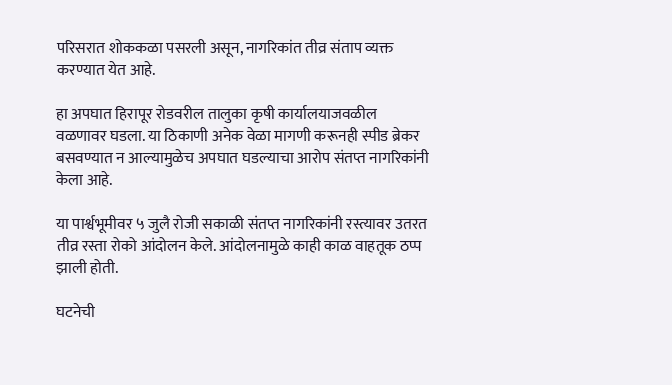परिसरात शोककळा पसरली असून, नागरिकांत तीव्र संताप व्यक्त करण्यात येत आहे.

हा अपघात हिरापूर रोडवरील तालुका कृषी कार्यालयाजवळील वळणावर घडला. या ठिकाणी अनेक वेळा मागणी करूनही स्पीड ब्रेकर बसवण्यात न आल्यामुळेच अपघात घडल्याचा आरोप संतप्त नागरिकांनी केला आहे.

या पार्श्वभूमीवर ५ जुलै रोजी सकाळी संतप्त नागरिकांनी रस्त्यावर उतरत तीव्र रस्ता रोको आंदोलन केले. आंदोलनामुळे काही काळ वाहतूक ठप्प झाली होती.

घटनेची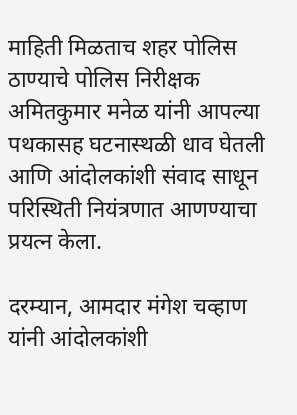माहिती मिळताच शहर पोलिस ठाण्याचे पोलिस निरीक्षक अमितकुमार मनेळ यांनी आपल्या पथकासह घटनास्थळी धाव घेतली आणि आंदोलकांशी संवाद साधून परिस्थिती नियंत्रणात आणण्याचा प्रयत्न केला.

दरम्यान, आमदार मंगेश चव्हाण यांनी आंदोलकांशी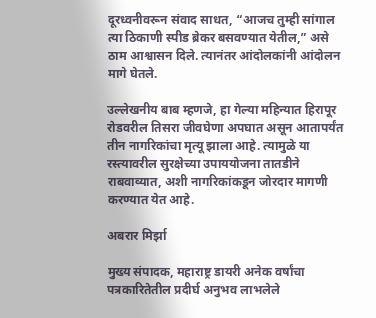दूरध्वनीवरून संवाद साधत, “आजच तुम्ही सांगाल त्या ठिकाणी स्पीड ब्रेकर बसवण्यात येतील,” असे ठाम आश्वासन दिले. त्यानंतर आंदोलकांनी आंदोलन मागे घेतले.

उल्लेखनीय बाब म्हणजे, हा गेल्या महिन्यात हिरापूर रोडवरील तिसरा जीवघेणा अपघात असून आतापर्यंत तीन नागरिकांचा मृत्यू झाला आहे. त्यामुळे या रस्त्यावरील सुरक्षेच्या उपाययोजना तातडीने राबवाव्यात, अशी नागरिकांकडून जोरदार मागणी करण्यात येत आहे.

अबरार मिर्झा

मुख्य संपादक, महाराष्ट्र डायरी अनेक वर्षांचा पत्रकारितेतील प्रदीर्घ अनुभव लाभलेले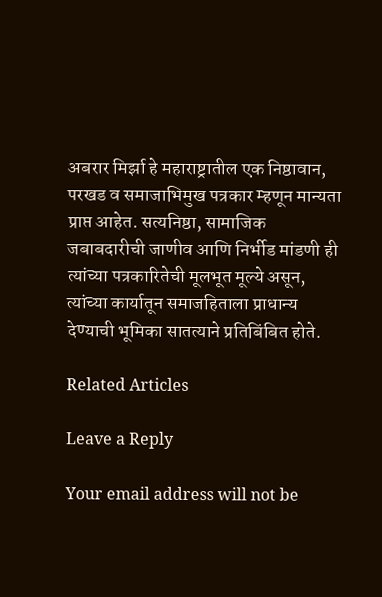अबरार मिर्झा हे महाराष्ट्रातील एक निष्ठावान, परखड व समाजाभिमुख पत्रकार म्हणून मान्यता प्राप्त आहेत. सत्यनिष्ठा, सामाजिक जबाबदारीची जाणीव आणि निर्भीड मांडणी ही त्यांच्या पत्रकारितेची मूलभूत मूल्ये असून, त्यांच्या कार्यातून समाजहिताला प्राधान्य देण्याची भूमिका सातत्याने प्रतिबिंबित होते.

Related Articles

Leave a Reply

Your email address will not be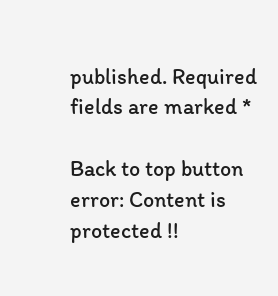published. Required fields are marked *

Back to top button
error: Content is protected !!